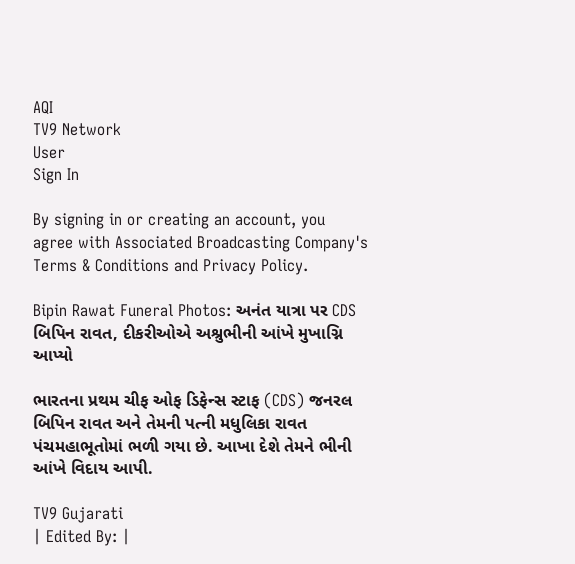AQI
TV9 Network
User
Sign In

By signing in or creating an account, you agree with Associated Broadcasting Company's Terms & Conditions and Privacy Policy.

Bipin Rawat Funeral Photos: અનંત યાત્રા પર CDS બિપિન રાવત, દીકરીઓએ અશ્રુભીની આંખે મુખાગ્નિ આપ્યો

ભારતના પ્રથમ ચીફ ઓફ ડિફેન્સ સ્ટાફ (CDS) જનરલ બિપિન રાવત અને તેમની પત્ની મધુલિકા રાવત પંચમહાભૂતોમાં ભળી ગયા છે. આખા દેશે તેમને ભીની આંખે વિદાય આપી.

TV9 Gujarati
| Edited By: |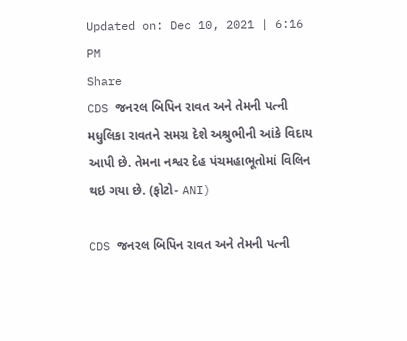Updated on: Dec 10, 2021 | 6:16 PM
Share
CDS જનરલ બિપિન રાવત અને તેમની પત્ની મધુલિકા રાવતને સમગ્ર દેશે અશ્રુભીની આંકે વિદાય આપી છે. તેમના નશ્વર દેહ પંચમહાભૂતોમાં વિલિન થઇ ગયા છે. (ફોટો- ANI)

CDS જનરલ બિપિન રાવત અને તેમની પત્ની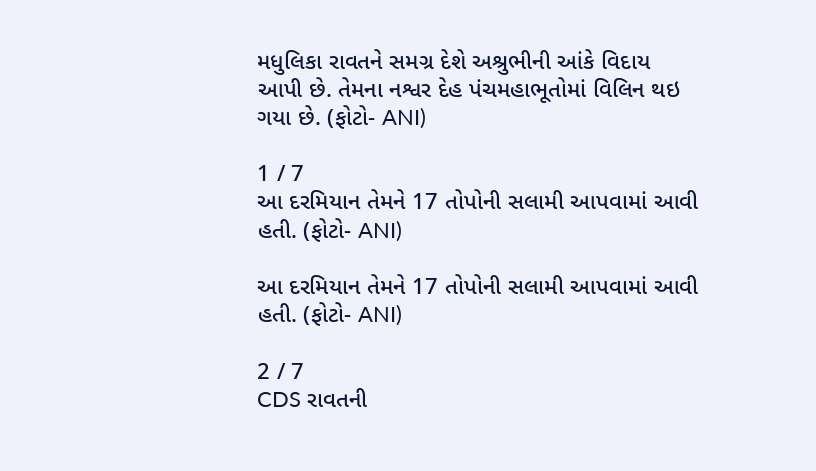મધુલિકા રાવતને સમગ્ર દેશે અશ્રુભીની આંકે વિદાય આપી છે. તેમના નશ્વર દેહ પંચમહાભૂતોમાં વિલિન થઇ ગયા છે. (ફોટો- ANI)

1 / 7
આ દરમિયાન તેમને 17 તોપોની સલામી આપવામાં આવી હતી. (ફોટો- ANI)

આ દરમિયાન તેમને 17 તોપોની સલામી આપવામાં આવી હતી. (ફોટો- ANI)

2 / 7
CDS રાવતની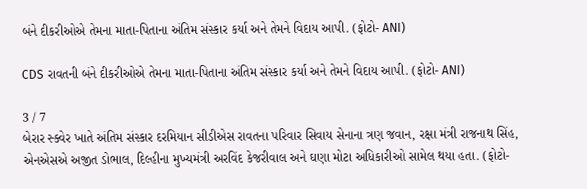બંને દીકરીઓએ તેમના માતા-પિતાના અંતિમ સંસ્કાર કર્યા અને તેમને વિદાય આપી. (ફોટો- ANI)

CDS રાવતની બંને દીકરીઓએ તેમના માતા-પિતાના અંતિમ સંસ્કાર કર્યા અને તેમને વિદાય આપી. (ફોટો- ANI)

3 / 7
બેરાર સ્ક્વેર ખાતે અંતિમ સંસ્કાર દરમિયાન સીડીએસ રાવતના પરિવાર સિવાય સેનાના ત્રણ જવાન, રક્ષા મંત્રી રાજનાથ સિંહ, એનએસએ અજીત ડોભાલ, દિલ્હીના મુખ્યમંત્રી અરવિંદ કેજરીવાલ અને ઘણા મોટા અધિકારીઓ સામેલ થયા હતા. (ફોટો-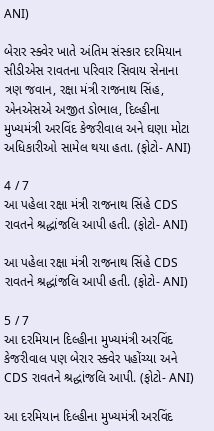ANI)

બેરાર સ્ક્વેર ખાતે અંતિમ સંસ્કાર દરમિયાન સીડીએસ રાવતના પરિવાર સિવાય સેનાના ત્રણ જવાન, રક્ષા મંત્રી રાજનાથ સિંહ, એનએસએ અજીત ડોભાલ, દિલ્હીના મુખ્યમંત્રી અરવિંદ કેજરીવાલ અને ઘણા મોટા અધિકારીઓ સામેલ થયા હતા. (ફોટો- ANI)

4 / 7
આ પહેલા રક્ષા મંત્રી રાજનાથ સિંહે CDS રાવતને શ્રદ્ધાંજલિ આપી હતી. (ફોટો- ANI)

આ પહેલા રક્ષા મંત્રી રાજનાથ સિંહે CDS રાવતને શ્રદ્ધાંજલિ આપી હતી. (ફોટો- ANI)

5 / 7
આ દરમિયાન દિલ્હીના મુખ્યમંત્રી અરવિંદ કેજરીવાલ પણ બેરાર સ્ક્વેર પહોંચ્યા અને CDS રાવતને શ્રદ્ધાંજલિ આપી. (ફોટો- ANI)

આ દરમિયાન દિલ્હીના મુખ્યમંત્રી અરવિંદ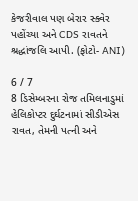કેજરીવાલ પણ બેરાર સ્ક્વેર પહોંચ્યા અને CDS રાવતને શ્રદ્ધાંજલિ આપી. (ફોટો- ANI)

6 / 7
8 ડિસેમ્બરના રોજ તમિલનાડુમાં હેલિકોપ્ટર દુર્ઘટનામાં સીડીએસ રાવત, તેમની પત્ની અને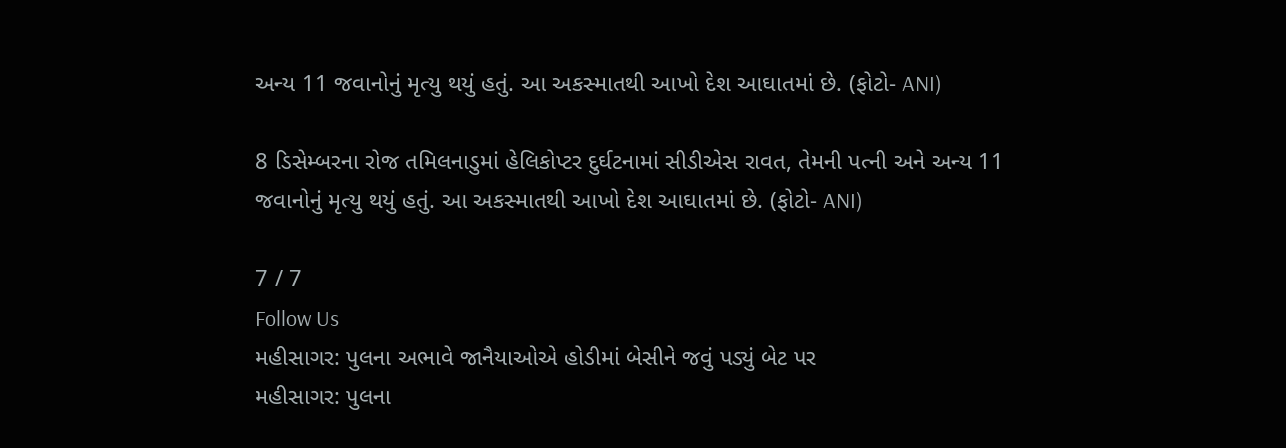અન્ય 11 જવાનોનું મૃત્યુ થયું હતું. આ અકસ્માતથી આખો દેશ આઘાતમાં છે. (ફોટો- ANI)

8 ડિસેમ્બરના રોજ તમિલનાડુમાં હેલિકોપ્ટર દુર્ઘટનામાં સીડીએસ રાવત, તેમની પત્ની અને અન્ય 11 જવાનોનું મૃત્યુ થયું હતું. આ અકસ્માતથી આખો દેશ આઘાતમાં છે. (ફોટો- ANI)

7 / 7
Follow Us
મહીસાગર: પુલના અભાવે જાનૈયાઓએ હોડીમાં બેસીને જવું પડ્યું બેટ પર
મહીસાગર: પુલના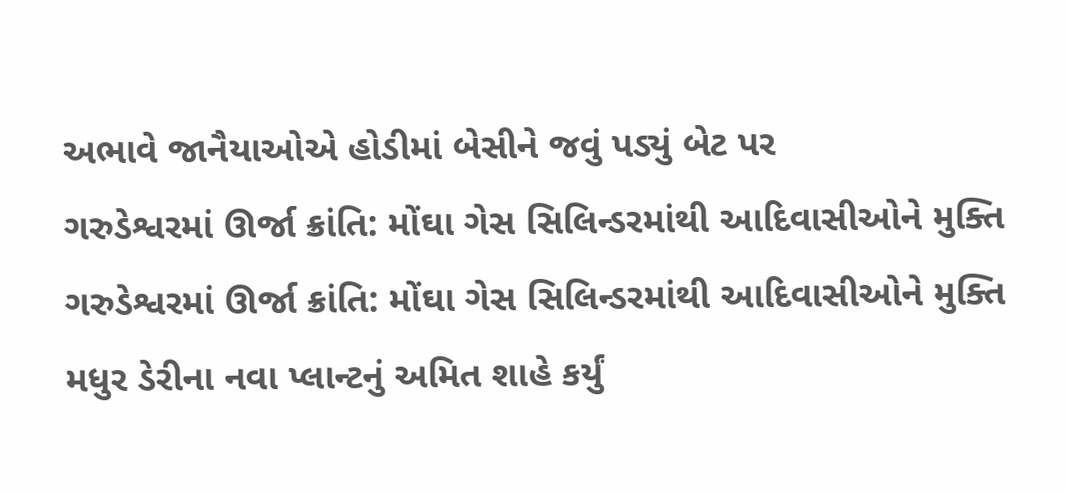અભાવે જાનૈયાઓએ હોડીમાં બેસીને જવું પડ્યું બેટ પર
ગરુડેશ્વરમાં ઊર્જા ક્રાંતિ: મોંઘા ગેસ સિલિન્ડરમાંથી આદિવાસીઓને મુક્તિ
ગરુડેશ્વરમાં ઊર્જા ક્રાંતિ: મોંઘા ગેસ સિલિન્ડરમાંથી આદિવાસીઓને મુક્તિ
મધુર ડેરીના નવા પ્લાન્ટનું અમિત શાહે કર્યું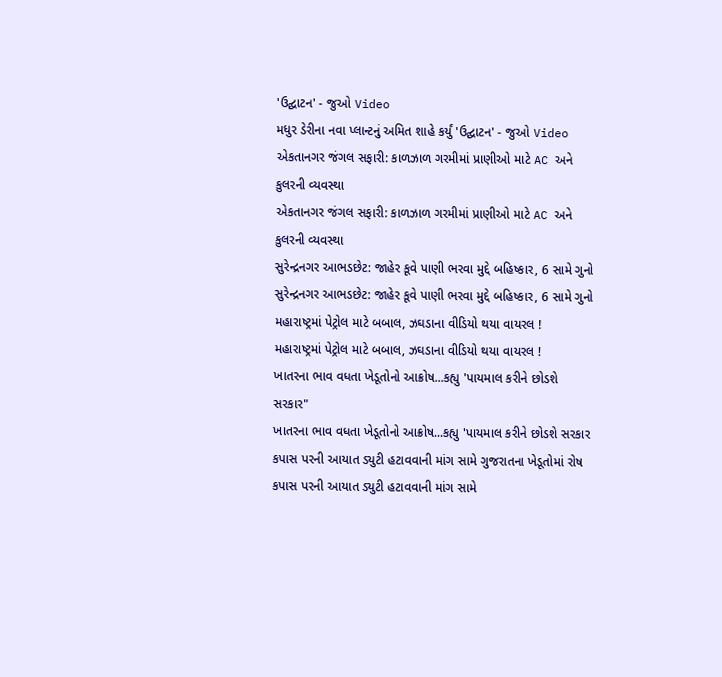'ઉદ્ઘાટન' - જુઓ Video
મધુર ડેરીના નવા પ્લાન્ટનું અમિત શાહે કર્યું 'ઉદ્ઘાટન' - જુઓ Video
એકતાનગર જંગલ સફારી: કાળઝાળ ગરમીમાં પ્રાણીઓ માટે AC અને કુલરની વ્યવસ્થા
એકતાનગર જંગલ સફારી: કાળઝાળ ગરમીમાં પ્રાણીઓ માટે AC અને કુલરની વ્યવસ્થા
સુરેન્દ્રનગર આભડછેટ: જાહેર કૂવે પાણી ભરવા મુદ્દે બહિષ્કાર, 6 સામે ગુનો
સુરેન્દ્રનગર આભડછેટ: જાહેર કૂવે પાણી ભરવા મુદ્દે બહિષ્કાર, 6 સામે ગુનો
મહારાષ્ટ્રમાં પેટ્રોલ માટે બબાલ, ઝઘડાના વીડિયો થયા વાયરલ !
મહારાષ્ટ્રમાં પેટ્રોલ માટે બબાલ, ઝઘડાના વીડિયો થયા વાયરલ !
ખાતરના ભાવ વધતા ખેડૂતોનો આક્રોષ...કહ્યુ 'પાયમાલ કરીને છોડશે સરકાર"
ખાતરના ભાવ વધતા ખેડૂતોનો આક્રોષ...કહ્યુ 'પાયમાલ કરીને છોડશે સરકાર
કપાસ પરની આયાત ડ્યુટી હટાવવાની માંગ સામે ગુજરાતના ખેડૂતોમાં રોષ
કપાસ પરની આયાત ડ્યુટી હટાવવાની માંગ સામે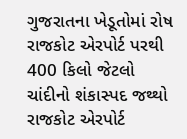ગુજરાતના ખેડૂતોમાં રોષ
રાજકોટ એરપોર્ટ પરથી 400 કિલો જેટલો ચાંદીનો શંકાસ્પદ જથ્થો
રાજકોટ એરપોર્ટ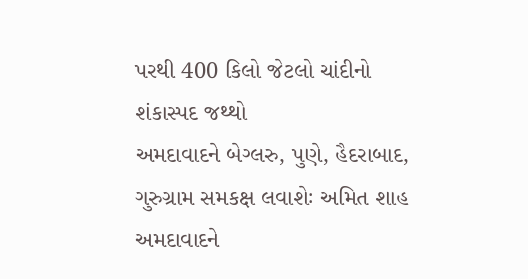પરથી 400 કિલો જેટલો ચાંદીનો શંકાસ્પદ જથ્થો
અમદાવાદને બેગ્લરુ, પુણે, હૈદરાબાદ, ગુરુગ્રામ સમકક્ષ લવાશેઃ અમિત શાહ
અમદાવાદને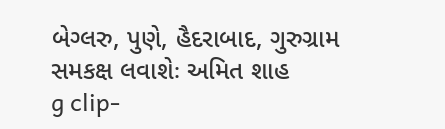બેગ્લરુ, પુણે, હૈદરાબાદ, ગુરુગ્રામ સમકક્ષ લવાશેઃ અમિત શાહ
g clip-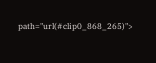path="url(#clip0_868_265)">